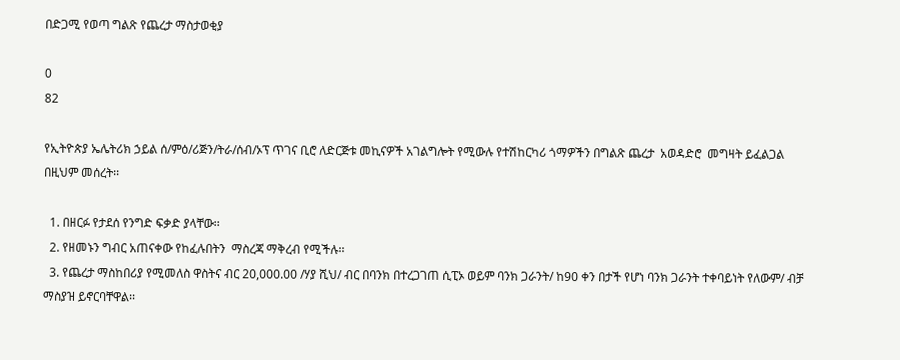በድጋሚ የወጣ ግልጽ የጨረታ ማስታወቂያ

0
82

የኢትዮጵያ ኤሌትሪክ ኃይል ሰ/ምዕ/ሪጅን/ትራ/ሰብ/ኦፕ ጥገና ቢሮ ለድርጅቱ መኪናዎች አገልግሎት የሚውሉ የተሽከርካሪ ጎማዎችን በግልጽ ጨረታ  አወዳድሮ  መግዛት ይፈልጋል  በዚህም መሰረት፡፡

  1. በዘርፉ የታደሰ የንግድ ፍቃድ ያላቸው፡፡
  2. የዘመኑን ግብር አጠናቀው የከፈሉበትን  ማስረጃ ማቅረብ የሚችሉ፡፡
  3. የጨረታ ማስከበሪያ የሚመለስ ዋስትና ብር 20,000.00 /ሃያ ሺህ/ ብር በባንክ በተረጋገጠ ሲፒኦ ወይም ባንክ ጋራንት/ ከ90 ቀን በታች የሆነ ባንክ ጋራንት ተቀባይነት የለውም/ ብቻ ማስያዝ ይኖርባቸዋል፡፡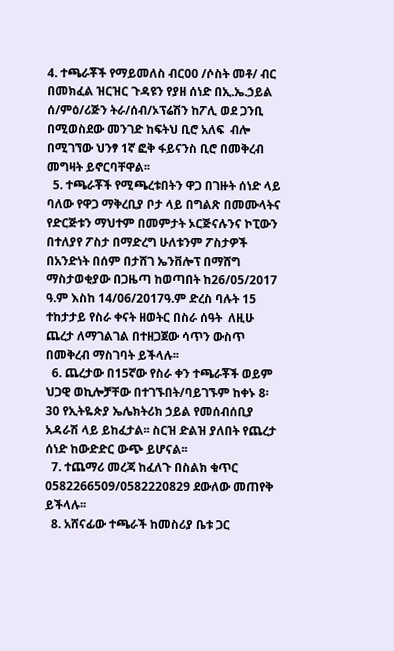4. ተጫራቾች የማይመለስ ብር00 /ሶስት መቶ/ ብር በመክፈል ዝርዝር ጉዳዩን የያዘ ሰነድ በኢ.ኤ.ኃይል ሰ/ምዕ/ሪጅን ትራ/ሰብ/ኦፕሬሽን ከፖሊ ወደ ጋንቢ በሚወስደው መንገድ ከፍትህ ቢሮ አለፍ  ብሎ በሚገኘው ህንፃ 1ኛ ፎቅ ፋይናንስ ቢሮ በመቅረብ መግዛት ይኖርባቸዋል፡፡
  5. ተጫራቾች የሚጫረቱበትን ዋጋ በገዙት ሰነድ ላይ ባለው የዋጋ ማቅረቢያ ቦታ ላይ በግልጽ በመሙላትና የድርጅቱን ማህተም በመምታት ኦርጅናሉንና ኮፒውን በተለያየ ፖስታ በማድረግ ሁለቱንም ፖስታዎች በአንድነት በሰም በታሸገ ኤንቨሎፕ በማሸግ ማስታወቂያው በጋዜጣ ከወጣበት ከ26/05/2017 ዓ.ም እስከ 14/06/2017ዓ.ም ድረስ ባሉት 15 ተከታታይ የስራ ቀናት ዘወትር በስራ ሰዓት  ለዚሁ ጨረታ ለማገልገል በተዘጋጀው ሳጥን ውስጥ  በመቅረብ ማስገባት ይችላሉ፡፡
  6. ጨረታው በ15ኛው የስራ ቀን ተጫራቾች ወይም ህጋዊ ወኪሎቻቸው በተገኙበት/ባይገኙም ከቀኑ 8፡30 የኢትዬጵያ ኤሌክትሪክ ኃይል የመሰብሰቢያ አዳራሽ ላይ ይከፈታል፡፡ ስርዝ ድልዝ ያለበት የጨረታ ሰነድ ከውድድር ውጭ ይሆናል፡፡
  7. ተጨማሪ መረጃ ከፈለጉ በስልክ ቁጥር 0582266509/0582220829 ደውለው መጠየቅ ይችላሉ፡፡
  8. አሸናፊው ተጫራች ከመስሪያ ቤቱ ጋር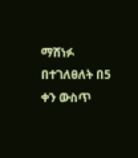ማሸነፉ በተገለፀለት በ5 ቀን ውስጥ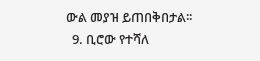ውል መያዝ ይጠበቅበታል፡፡
  9. ቢሮው የተሻለ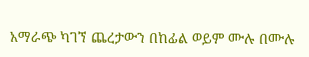አማራጭ ካገኘ ጨረታውን በከፊል ወይም ሙሉ በሙሉ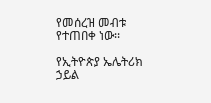የመሰረዝ መብቱ የተጠበቀ ነው፡፡

የኢትዮጵያ ኤሌትሪክ ኃይል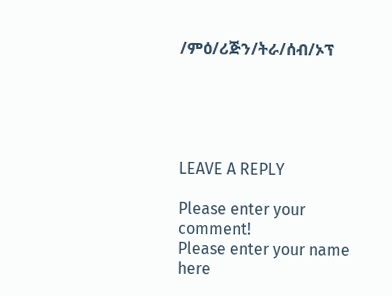/ምዕ/ሪጅን/ትራ/ሰብ/ኦፕ





LEAVE A REPLY

Please enter your comment!
Please enter your name here